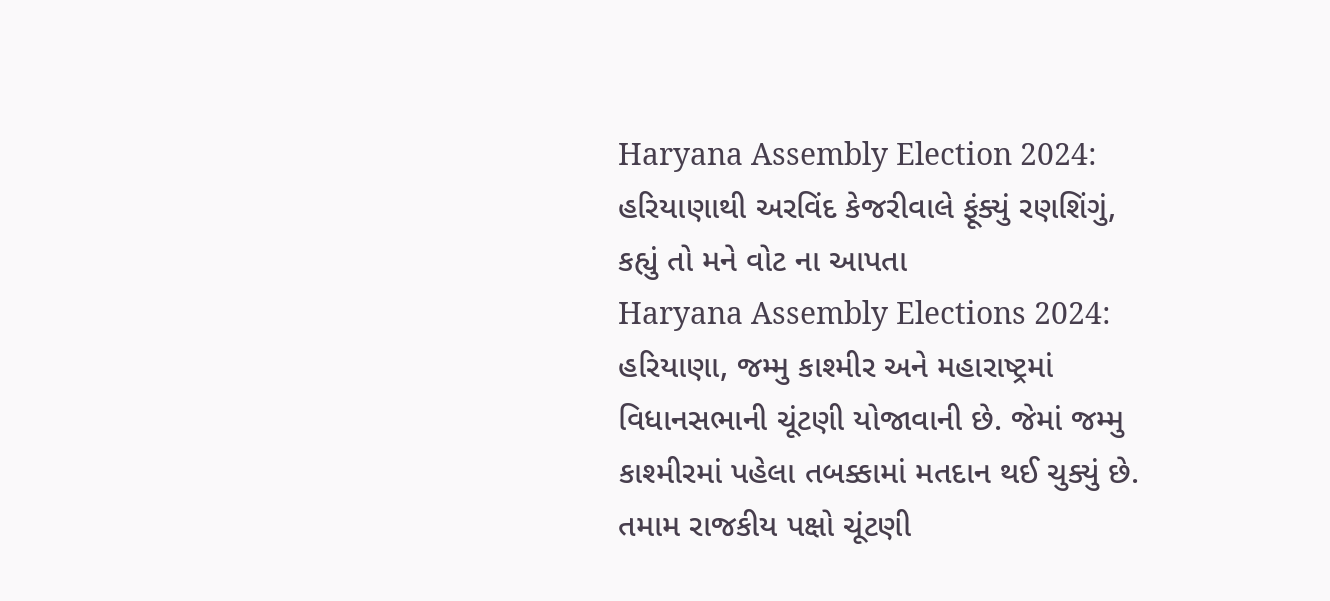Haryana Assembly Election 2024: હરિયાણાથી અરવિંદ કેજરીવાલે ફૂંક્યું રણશિંગું, કહ્યું તો મને વોટ ના આપતા
Haryana Assembly Elections 2024: હરિયાણા, જમ્મુ કાશ્મીર અને મહારાષ્ટ્રમાં વિધાનસભાની ચૂંટણી યોજાવાની છે. જેમાં જમ્મુ કાશ્મીરમાં પહેલા તબક્કામાં મતદાન થઈ ચુક્યું છે. તમામ રાજકીય પક્ષો ચૂંટણી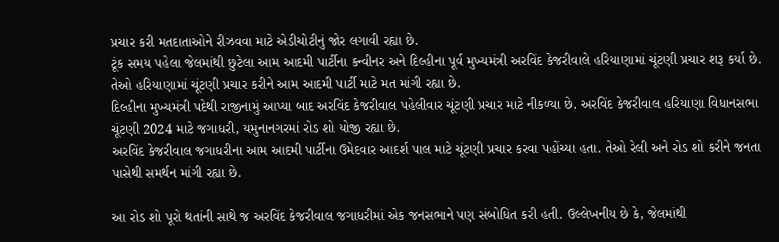પ્રચાર કરી મતદાતાઓને રીઝવવા માટે એડીચોટીનું જોર લગાવી રહ્યા છે.
ટૂંક સમય પહેલા જેલમાંથી છુટેલા આમ આદમી પાર્ટીના કન્વીનર અને દિલ્હીના પૂર્વ મુખ્યમંત્રી અરવિંદ કેજરીવાલે હરિયાણામાં ચૂંટણી પ્રચાર શરૂ કર્યા છે. તેઓ હરિયાણામાં ચૂંટણી પ્રચાર કરીને આમ આદમી પાર્ટી માટે મત માંગી રહ્યા છે.
દિલ્હીના મુખ્યમંત્રી પદેથી રાજીનામું આપ્યા બાદ અરવિંદ કેજરીવાલ પહેલીવાર ચૂંટણી પ્રચાર માટે નીકળ્યા છે. અરવિંદ કેજરીવાલ હરિયાણા વિધાનસભા ચૂંટણી 2024 માટે જગાધરી, યમુનાનગરમાં રોડ શો યોજી રહ્યા છે.
અરવિંદ કેજરીવાલ જગાધરીના આમ આદમી પાર્ટીના ઉમેદવાર આદર્શ પાલ માટે ચૂંટણી પ્રચાર કરવા પહોંચ્યા હતા. તેઓ રેલી અને રોડ શો કરીને જનતા પાસેથી સમર્થન માંગી રહ્યા છે.

આ રોડ શો પૂરો થતાંની સાથે જ અરવિંદ કેજરીવાલ જગાધરીમાં એક જનસભાને પણ સંબોધિત કરી હતી. ઉલ્લેખનીય છે કે, જેલમાંથી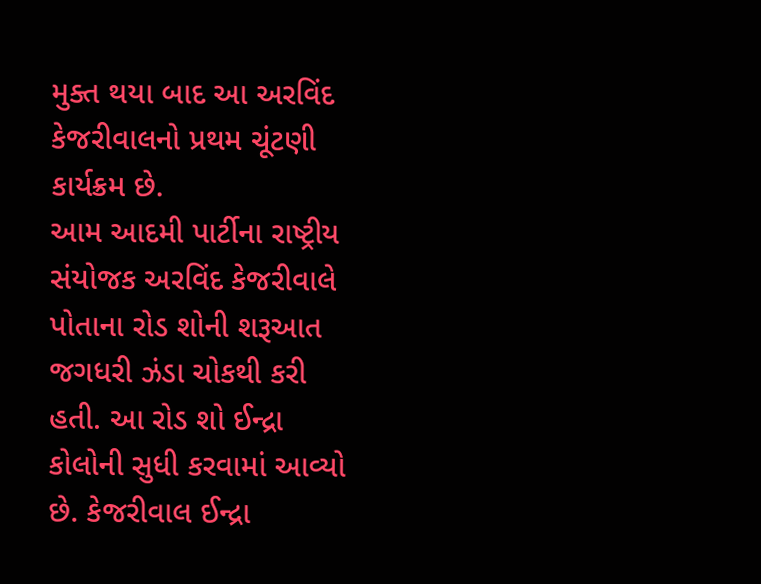મુક્ત થયા બાદ આ અરવિંદ કેજરીવાલનો પ્રથમ ચૂંટણી કાર્યક્રમ છે.
આમ આદમી પાર્ટીના રાષ્ટ્રીય સંયોજક અરવિંદ કેજરીવાલે પોતાના રોડ શોની શરૂઆત જગધરી ઝંડા ચોકથી કરી હતી. આ રોડ શો ઈન્દ્રા કોલોની સુધી કરવામાં આવ્યો છે. કેજરીવાલ ઈન્દ્રા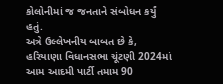કોલોનીમાં જ જનતાને સંબોધન કર્યું હતું.
અત્રે ઉલ્લેખનીય બાબત છે કે, હરિયાણા વિધાનસભા ચૂંટણી 2024માં આમ આદમી પાર્ટી તમામ 90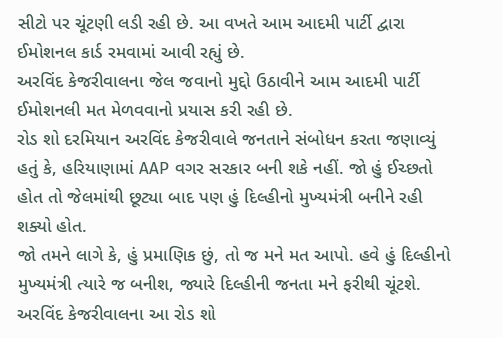સીટો પર ચૂંટણી લડી રહી છે. આ વખતે આમ આદમી પાર્ટી દ્વારા ઈમોશનલ કાર્ડ રમવામાં આવી રહ્યું છે.
અરવિંદ કેજરીવાલના જેલ જવાનો મુદ્દો ઉઠાવીને આમ આદમી પાર્ટી ઈમોશનલી મત મેળવવાનો પ્રયાસ કરી રહી છે.
રોડ શો દરમિયાન અરવિંદ કેજરીવાલે જનતાને સંબોધન કરતા જણાવ્યું હતું કે, હરિયાણામાં AAP વગર સરકાર બની શકે નહીં. જો હું ઈચ્છતો હોત તો જેલમાંથી છૂટ્યા બાદ પણ હું દિલ્હીનો મુખ્યમંત્રી બનીને રહી શક્યો હોત.
જો તમને લાગે કે, હું પ્રમાણિક છું, તો જ મને મત આપો. હવે હું દિલ્હીનો મુખ્યમંત્રી ત્યારે જ બનીશ, જ્યારે દિલ્હીની જનતા મને ફરીથી ચૂંટશે.
અરવિંદ કેજરીવાલના આ રોડ શો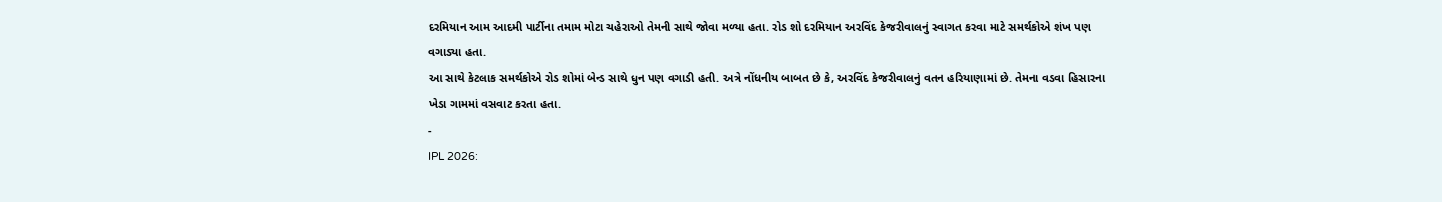દરમિયાન આમ આદમી પાર્ટીના તમામ મોટા ચહેરાઓ તેમની સાથે જોવા મળ્યા હતા. રોડ શો દરમિયાન અરવિંદ કેજરીવાલનું સ્વાગત કરવા માટે સમર્થકોએ શંખ પણ વગાડ્યા હતા.
આ સાથે કેટલાક સમર્થકોએ રોડ શોમાં બેન્ડ સાથે ધુન પણ વગાડી હતી. અત્રે નોંધનીય બાબત છે કે, અરવિંદ કેજરીવાલનું વતન હરિયાણામાં છે. તેમના વડવા હિસારના ખેડા ગામમાં વસવાટ કરતા હતા.
-
IPL 2026: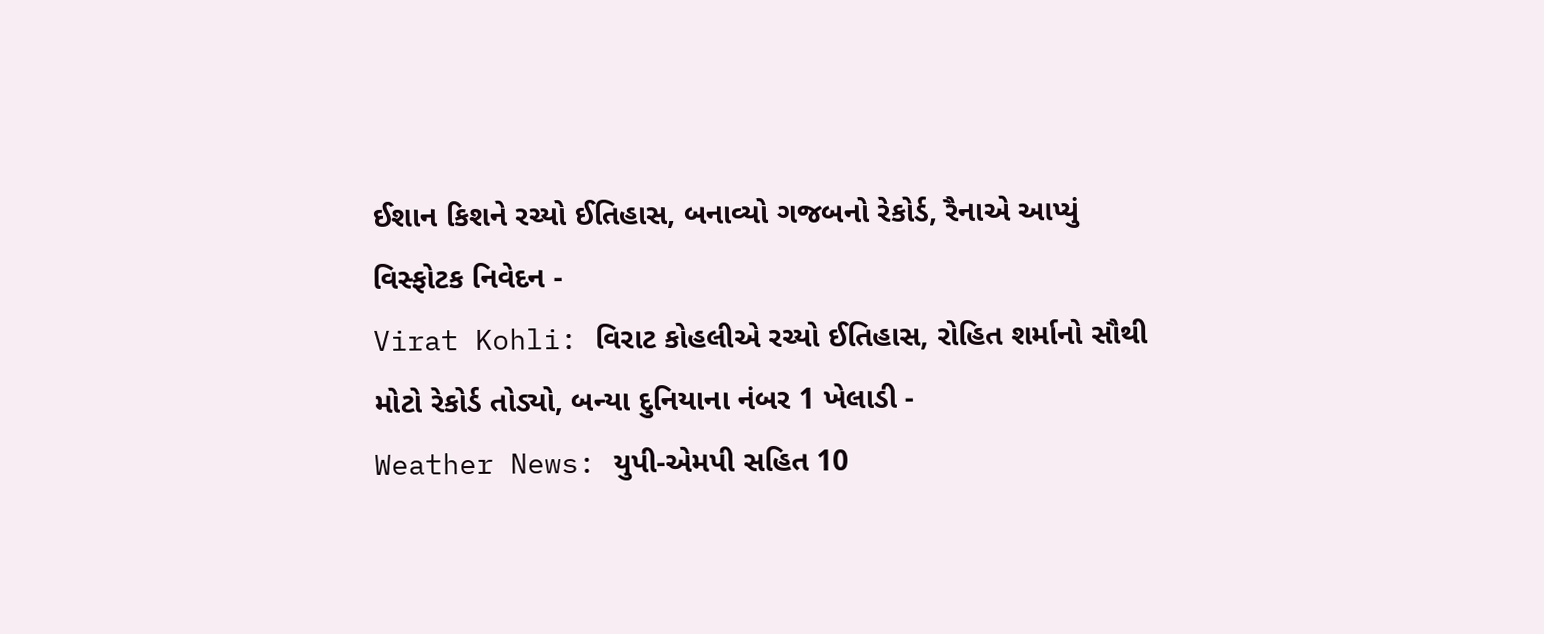ઈશાન કિશને રચ્યો ઈતિહાસ, બનાવ્યો ગજબનો રેકોર્ડ, રૈનાએ આપ્યું વિસ્ફોટક નિવેદન -
Virat Kohli: વિરાટ કોહલીએ રચ્યો ઈતિહાસ, રોહિત શર્માનો સૌથી મોટો રેકોર્ડ તોડ્યો, બન્યા દુનિયાના નંબર 1 ખેલાડી -
Weather News: યુપી-એમપી સહિત 10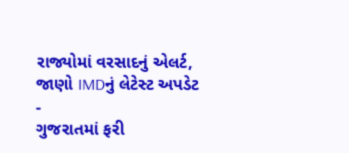રાજ્યોમાં વરસાદનું એલર્ટ, જાણો IMDનું લેટેસ્ટ અપડેટ -
ગુજરાતમાં ફરી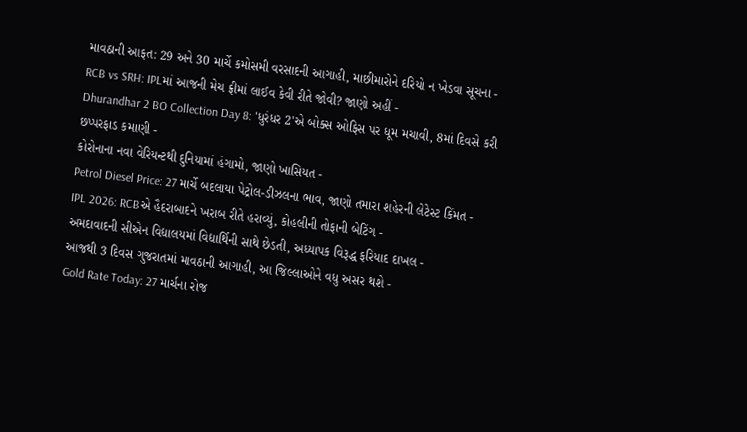માવઠાની આફત: 29 અને 30 માર્ચે કમોસમી વરસાદની આગાહી, માછીમારોને દરિયો ન ખેડવા સૂચના -
RCB vs SRH: IPLમાં આજની મેચ ફ્રીમાં લાઈવ કેવી રીતે જોવી? જાણો અહીં -
Dhurandhar 2 BO Collection Day 8: 'ધુરંધર 2'એ બોક્સ ઓફિસ પર ધૂમ મચાવી, 8માં દિવસે કરી છપ્પરફાડ કમાણી -
કોરોનાના નવા વેરિયન્ટથી દુનિયામાં હંગામો, જાણો ખાસિયત -
Petrol Diesel Price: 27 માર્ચે બદલાયા પેટ્રોલ-ડીઝલના ભાવ, જાણો તમારા શહેરની લેટેસ્ટ કિંમત -
IPL 2026: RCBએ હૈદરાબાદને ખરાબ રીતે હરાવ્યું, કોહલીની તોફાની બેટિંગ -
અમદાવાદની સીએન વિદ્યાલયમાં વિદ્યાર્થિની સાથે છેડતી, અધ્યાપક વિરૂદ્ધ ફરિયાદ દાખલ -
આજથી 3 દિવસ ગુજરાતમાં માવઠાની આગાહી, આ જિલ્લાઓને વધુ અસર થશે -
Gold Rate Today: 27 માર્ચના રોજ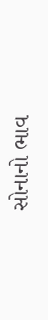સોનાનો ભાવ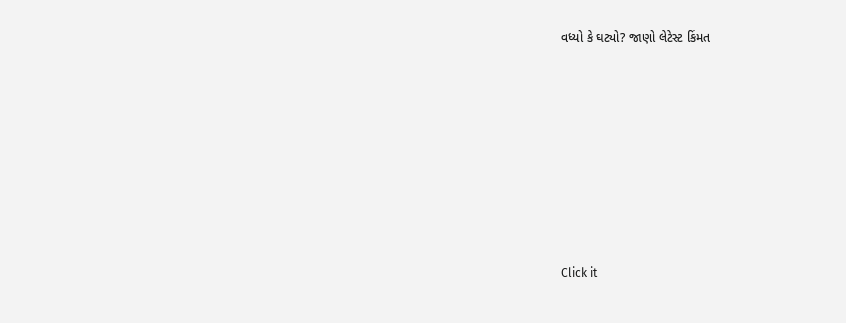વધ્યો કે ઘટ્યો? જાણો લેટેસ્ટ કિંમત











Click it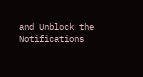and Unblock the Notifications